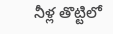నీళ్ల తొట్టిలో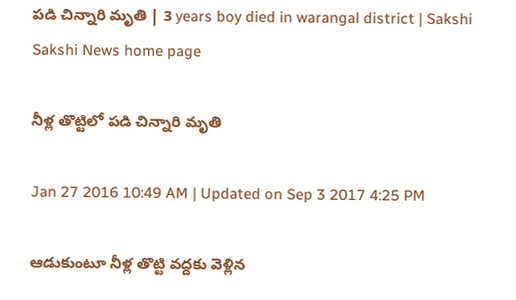పడి చిన్నారి మృతి | 3 years boy died in warangal district | Sakshi
Sakshi News home page

నీళ్ల తొట్టిలో పడి చిన్నారి మృతి

Jan 27 2016 10:49 AM | Updated on Sep 3 2017 4:25 PM

ఆడుకుంటూ నీళ్ల తొట్టి వద్దకు వెళ్లిన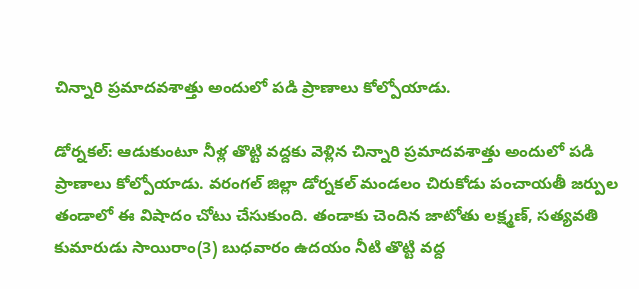చిన్నారి ప్రమాదవశాత్తు అందులో పడి ప్రాణాలు కోల్పోయాడు.

డోర్నకల్: ఆడుకుంటూ నీళ్ల తొట్టి వద్దకు వెళ్లిన చిన్నారి ప్రమాదవశాత్తు అందులో పడి ప్రాణాలు కోల్పోయాడు. వరంగల్ జిల్లా డోర్నకల్ మండలం చిరుకోడు పంచాయతీ జర్పుల తండాలో ఈ విషాదం చోటు చేసుకుంది. తండాకు చెందిన జాటోతు లక్ష్మణ్, సత్యవతి కుమారుడు సాయిరాం(3) బుధవారం ఉదయం నీటి తొట్టి వద్ద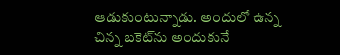ఆడుకుంటున్నాడు. అందులో ఉన్న చిన్న బకెట్‌ను అందుకునే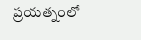ప్రయత్నంలో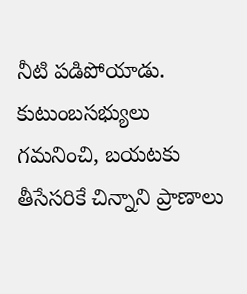నీటి పడిపోయాడు. కుటుంబసభ్యులు గమనించి, బయటకు తీసేసరికే చిన్నాని ప్రాణాలు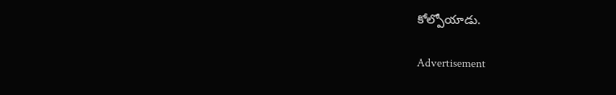కోల్పోయాడు.

Advertisement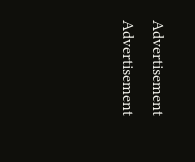Advertisement
Advertisement